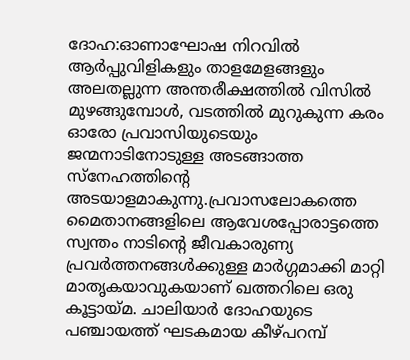ദോഹ:ഓണാഘോഷ നിറവിൽ ആർപ്പുവിളികളും താളമേളങ്ങളും അലതല്ലുന്ന അന്തരീക്ഷത്തിൽ വിസിൽ മുഴങ്ങുമ്പോൾ, വടത്തിൽ മുറുകുന്ന കരം ഓരോ പ്രവാസിയുടെയും ജന്മനാടിനോടുള്ള അടങ്ങാത്ത സ്നേഹത്തിന്റെ അടയാളമാകുന്നു.പ്രവാസലോകത്തെ മൈതാനങ്ങളിലെ ആവേശപ്പോരാട്ടത്തെ സ്വന്തം നാടിന്റെ ജീവകാരുണ്യ പ്രവർത്തനങ്ങൾക്കുള്ള മാർഗ്ഗമാക്കി മാറ്റി മാതൃകയാവുകയാണ് ഖത്തറിലെ ഒരു കൂട്ടായ്മ. ചാലിയാർ ദോഹയുടെ പഞ്ചായത്ത് ഘടകമായ കീഴ്പറമ്പ്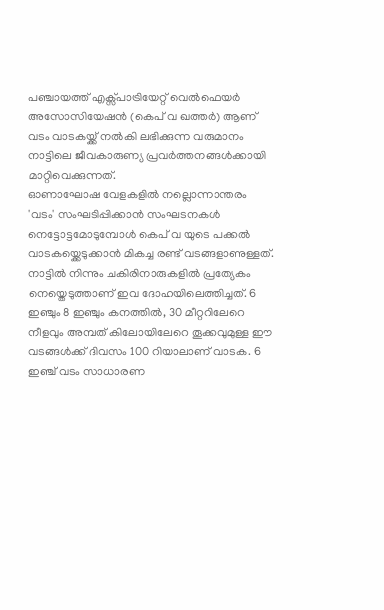പഞ്ചായത്ത് എക്സ്പാട്രിയേറ്റ് വെൽഫെയർ അസോസിയേഷൻ (കെപ് വ ഖത്തർ) ആണ് വടം വാടകയ്ക്ക് നൽകി ലഭിക്കുന്ന വരുമാനം നാട്ടിലെ ജീവകാരുണ്യ പ്രവർത്തനങ്ങൾക്കായി മാറ്റിവെക്കുന്നത്.
ഓണാഘോഷ വേളകളിൽ നല്ലൊന്നാന്തരം 'വടം' സംഘടിപ്പിക്കാൻ സംഘടനകൾ നെട്ടോട്ടമോടുമ്പോൾ കെപ് വ യുടെ പക്കൽ വാടകയ്ക്കെടുക്കാൻ മികച്ച രണ്ട് വടങ്ങളാണുള്ളത്. നാട്ടിൽ നിന്നും ചകിരിനാരുകളിൽ പ്രത്യേകം നെയ്തെടുത്താണ് ഇവ ദോഹയിലെത്തിച്ചത്. 6 ഇഞ്ചും 8 ഇഞ്ചും കനത്തിൽ, 30 മീറ്ററിലേറെ നീളവും അമ്പത് കിലോയിലേറെ തൂക്കവുമുള്ള ഈ വടങ്ങൾക്ക് ദിവസം 100 റിയാലാണ് വാടക. 6 ഇഞ്ച് വടം സാധാരണ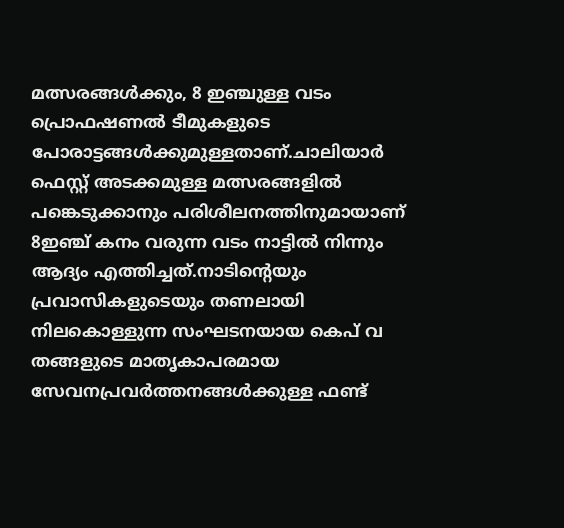മത്സരങ്ങൾക്കും, 8 ഇഞ്ചുള്ള വടം പ്രൊഫഷണൽ ടീമുകളുടെ പോരാട്ടങ്ങൾക്കുമുള്ളതാണ്.ചാലിയാർ ഫെസ്റ്റ് അടക്കമുള്ള മത്സരങ്ങളിൽ പങ്കെടുക്കാനും പരിശീലനത്തിനുമായാണ് 8ഇഞ്ച് കനം വരുന്ന വടം നാട്ടിൽ നിന്നും ആദ്യം എത്തിച്ചത്.നാടിന്റെയും പ്രവാസികളുടെയും തണലായി നിലകൊള്ളുന്ന സംഘടനയായ കെപ് വ തങ്ങളുടെ മാതൃകാപരമായ സേവനപ്രവർത്തനങ്ങൾക്കുള്ള ഫണ്ട്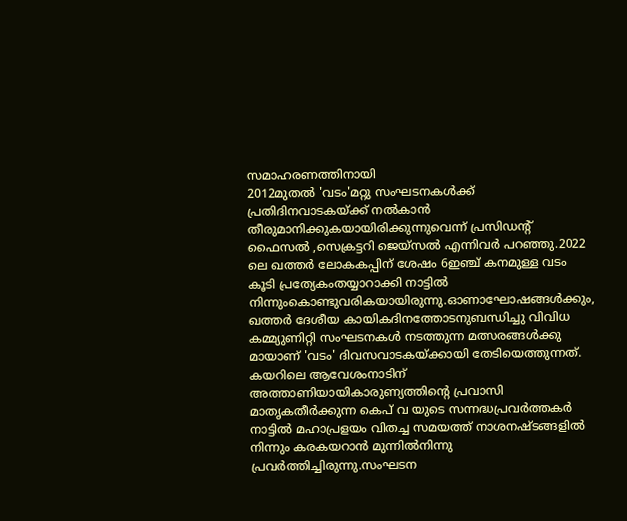സമാഹരണത്തിനായി
2012മുതൽ 'വടം'മറ്റു സംഘടനകൾക്ക് പ്രതിദിനവാടകയ്ക്ക് നൽകാൻ തീരുമാനിക്കുകയായിരിക്കുന്നുവെന്ന് പ്രസിഡന്റ് ഫൈസൽ ,സെക്രട്ടറി ജെയ്സൽ എന്നിവർ പറഞ്ഞു.2022 ലെ ഖത്തർ ലോകകപ്പിന് ശേഷം 6ഇഞ്ച് കനമുള്ള വടം കൂടി പ്രത്യേകംതയ്യാറാക്കി നാട്ടിൽ നിന്നുംകൊണ്ടുവരികയായിരുന്നു.ഓണാഘോഷങ്ങൾക്കും, ഖത്തർ ദേശീയ കായികദിനത്തോടനുബന്ധിച്ചു വിവിധ കമ്മ്യുണിറ്റി സംഘടനകൾ നടത്തുന്ന മത്സരങ്ങൾക്കു മായാണ് 'വടം' ദിവസവാടകയ്ക്കായി തേടിയെത്തുന്നത്.
കയറിലെ ആവേശംനാടിന് അത്താണിയായികാരുണ്യത്തിന്റെ പ്രവാസി മാതൃകതീർക്കുന്ന കെപ് വ യുടെ സന്നദ്ധപ്രവർത്തകർ
നാട്ടിൽ മഹാപ്രളയം വിതച്ച സമയത്ത് നാശനഷ്ടങ്ങളിൽ നിന്നും കരകയറാൻ മുന്നിൽനിന്നു പ്രവർത്തിച്ചിരുന്നു.സംഘടന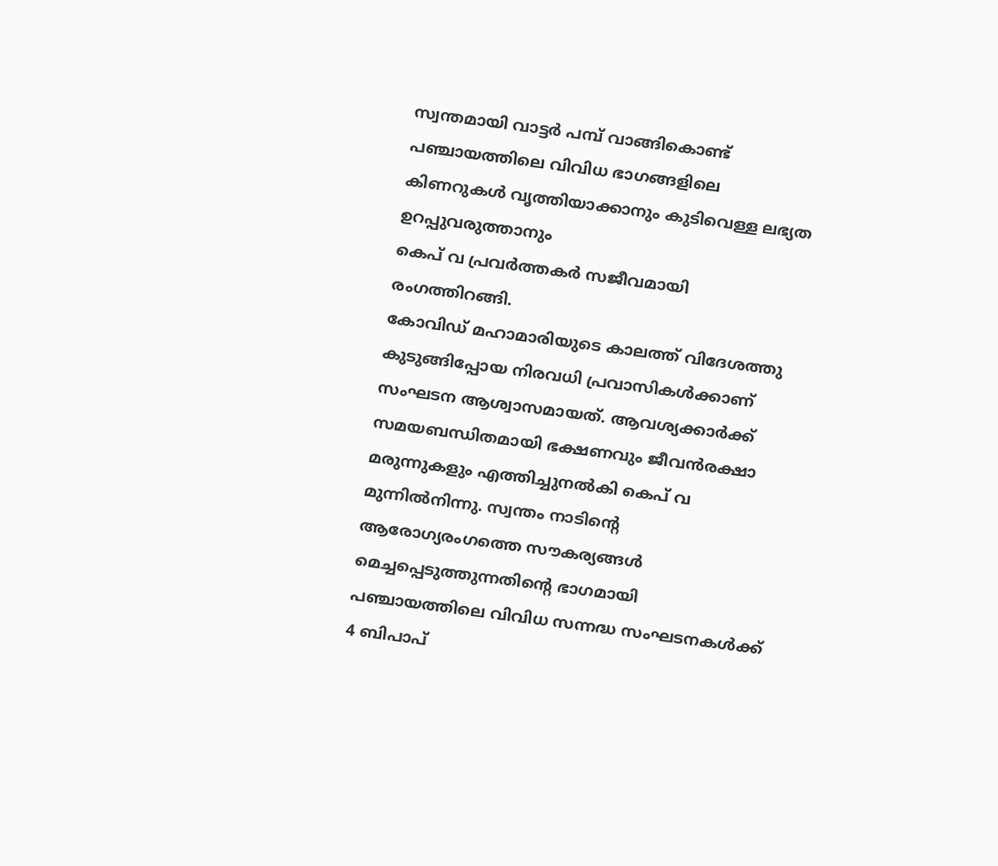സ്വന്തമായി വാട്ടർ പമ്പ് വാങ്ങികൊണ്ട് പഞ്ചായത്തിലെ വിവിധ ഭാഗങ്ങളിലെ കിണറുകൾ വൃത്തിയാക്കാനും കുടിവെള്ള ലഭ്യത ഉറപ്പുവരുത്താനും
കെപ് വ പ്രവർത്തകർ സജീവമായി രംഗത്തിറങ്ങി.
കോവിഡ് മഹാമാരിയുടെ കാലത്ത് വിദേശത്തു കുടുങ്ങിപ്പോയ നിരവധി പ്രവാസികൾക്കാണ് സംഘടന ആശ്വാസമായത്. ആവശ്യക്കാർക്ക് സമയബന്ധിതമായി ഭക്ഷണവും ജീവൻരക്ഷാ മരുന്നുകളും എത്തിച്ചുനൽകി കെപ് വ മുന്നിൽനിന്നു. സ്വന്തം നാടിന്റെ ആരോഗ്യരംഗത്തെ സൗകര്യങ്ങൾ മെച്ചപ്പെടുത്തുന്നതിന്റെ ഭാഗമായി പഞ്ചായത്തിലെ വിവിധ സന്നദ്ധ സംഘടനകൾക്ക് 4 ബിപാപ്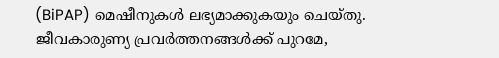(BiPAP) മെഷീനുകൾ ലഭ്യമാക്കുകയും ചെയ്തു.
ജീവകാരുണ്യ പ്രവർത്തനങ്ങൾക്ക് പുറമേ,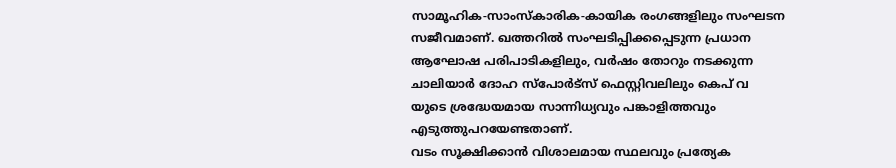സാമൂഹിക-സാംസ്കാരിക-കായിക രംഗങ്ങളിലും സംഘടന സജീവമാണ്. ഖത്തറിൽ സംഘടിപ്പിക്കപ്പെടുന്ന പ്രധാന ആഘോഷ പരിപാടികളിലും, വർഷം തോറും നടക്കുന്ന ചാലിയാർ ദോഹ സ്പോർട്സ് ഫെസ്റ്റിവലിലും കെപ് വ
യുടെ ശ്രദ്ധേയമായ സാന്നിധ്യവും പങ്കാളിത്തവും എടുത്തുപറയേണ്ടതാണ്.
വടം സൂക്ഷിക്കാൻ വിശാലമായ സ്ഥലവും പ്രത്യേക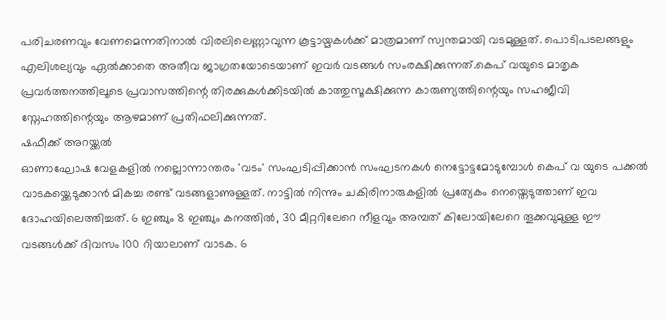പരിചരണവും വേണമെന്നതിനാൽ വിരലിലെണ്ണാവുന്ന കൂട്ടായ്മകൾക്ക് മാത്രമാണ് സ്വന്തമായി വടമുള്ളത്. പൊടിപടലങ്ങളും എലിശല്യവും ഏൽക്കാതെ അതീവ ജാഗ്രതയോടെയാണ് ഇവർ വടങ്ങൾ സംരക്ഷിക്കുന്നത്.കെപ് വയുടെ മാതൃക പ്രവർത്തനത്തിലൂടെ പ്രവാസത്തിന്റെ തിരക്കുകൾക്കിടയിൽ കാത്തുസൂക്ഷിക്കുന്ന കാരുണ്യത്തിന്റെയും സഹജീവി സ്നേഹത്തിന്റെയും ആഴമാണ് പ്രതിഫലിക്കുന്നത്.
ഷഫീക്ക് അറയ്ക്കൽ
ഓണാഘോഷ വേളകളിൽ നല്ലൊന്നാന്തരം 'വടം' സംഘടിപ്പിക്കാൻ സംഘടനകൾ നെട്ടോട്ടമോടുമ്പോൾ കെപ് വ യുടെ പക്കൽ വാടകയ്ക്കെടുക്കാൻ മികച്ച രണ്ട് വടങ്ങളാണുള്ളത്. നാട്ടിൽ നിന്നും ചകിരിനാരുകളിൽ പ്രത്യേകം നെയ്തെടുത്താണ് ഇവ ദോഹയിലെത്തിച്ചത്. 6 ഇഞ്ചും 8 ഇഞ്ചും കനത്തിൽ, 30 മീറ്ററിലേറെ നീളവും അമ്പത് കിലോയിലേറെ തൂക്കവുമുള്ള ഈ വടങ്ങൾക്ക് ദിവസം 100 റിയാലാണ് വാടക. 6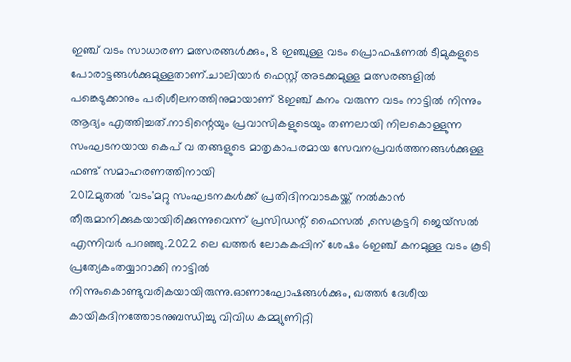ഇഞ്ച് വടം സാധാരണ മത്സരങ്ങൾക്കും, 8 ഇഞ്ചുള്ള വടം പ്രൊഫഷണൽ ടീമുകളുടെ പോരാട്ടങ്ങൾക്കുമുള്ളതാണ്.ചാലിയാർ ഫെസ്റ്റ് അടക്കമുള്ള മത്സരങ്ങളിൽ പങ്കെടുക്കാനും പരിശീലനത്തിനുമായാണ് 8ഇഞ്ച് കനം വരുന്ന വടം നാട്ടിൽ നിന്നും ആദ്യം എത്തിച്ചത്.നാടിന്റെയും പ്രവാസികളുടെയും തണലായി നിലകൊള്ളുന്ന സംഘടനയായ കെപ് വ തങ്ങളുടെ മാതൃകാപരമായ സേവനപ്രവർത്തനങ്ങൾക്കുള്ള ഫണ്ട് സമാഹരണത്തിനായി
2012മുതൽ 'വടം'മറ്റു സംഘടനകൾക്ക് പ്രതിദിനവാടകയ്ക്ക് നൽകാൻ തീരുമാനിക്കുകയായിരിക്കുന്നുവെന്ന് പ്രസിഡന്റ് ഫൈസൽ ,സെക്രട്ടറി ജെയ്സൽ എന്നിവർ പറഞ്ഞു.2022 ലെ ഖത്തർ ലോകകപ്പിന് ശേഷം 6ഇഞ്ച് കനമുള്ള വടം കൂടി പ്രത്യേകംതയ്യാറാക്കി നാട്ടിൽ നിന്നുംകൊണ്ടുവരികയായിരുന്നു.ഓണാഘോഷങ്ങൾക്കും, ഖത്തർ ദേശീയ കായികദിനത്തോടനുബന്ധിച്ചു വിവിധ കമ്മ്യുണിറ്റി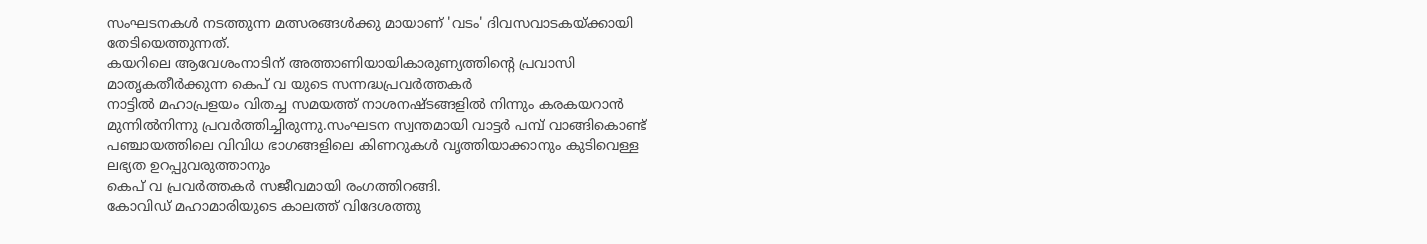സംഘടനകൾ നടത്തുന്ന മത്സരങ്ങൾക്കു മായാണ് 'വടം' ദിവസവാടകയ്ക്കായി തേടിയെത്തുന്നത്.
കയറിലെ ആവേശംനാടിന് അത്താണിയായികാരുണ്യത്തിന്റെ പ്രവാസി മാതൃകതീർക്കുന്ന കെപ് വ യുടെ സന്നദ്ധപ്രവർത്തകർ
നാട്ടിൽ മഹാപ്രളയം വിതച്ച സമയത്ത് നാശനഷ്ടങ്ങളിൽ നിന്നും കരകയറാൻ മുന്നിൽനിന്നു പ്രവർത്തിച്ചിരുന്നു.സംഘടന സ്വന്തമായി വാട്ടർ പമ്പ് വാങ്ങികൊണ്ട് പഞ്ചായത്തിലെ വിവിധ ഭാഗങ്ങളിലെ കിണറുകൾ വൃത്തിയാക്കാനും കുടിവെള്ള ലഭ്യത ഉറപ്പുവരുത്താനും
കെപ് വ പ്രവർത്തകർ സജീവമായി രംഗത്തിറങ്ങി.
കോവിഡ് മഹാമാരിയുടെ കാലത്ത് വിദേശത്തു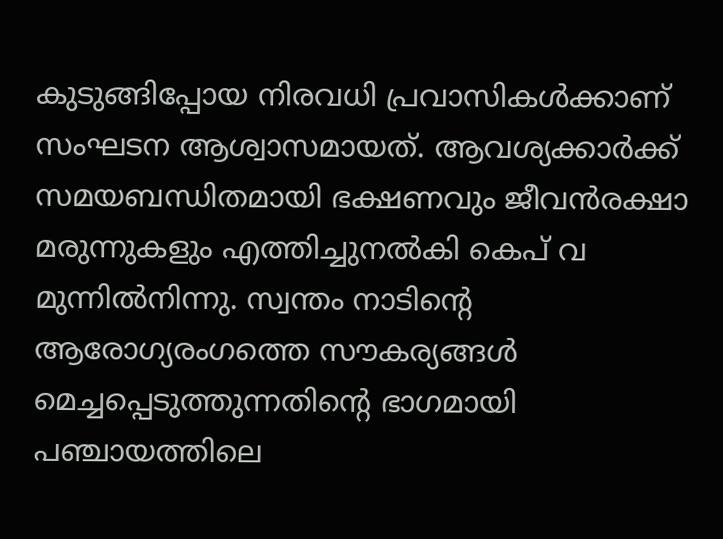കുടുങ്ങിപ്പോയ നിരവധി പ്രവാസികൾക്കാണ് സംഘടന ആശ്വാസമായത്. ആവശ്യക്കാർക്ക് സമയബന്ധിതമായി ഭക്ഷണവും ജീവൻരക്ഷാ മരുന്നുകളും എത്തിച്ചുനൽകി കെപ് വ മുന്നിൽനിന്നു. സ്വന്തം നാടിന്റെ ആരോഗ്യരംഗത്തെ സൗകര്യങ്ങൾ മെച്ചപ്പെടുത്തുന്നതിന്റെ ഭാഗമായി പഞ്ചായത്തിലെ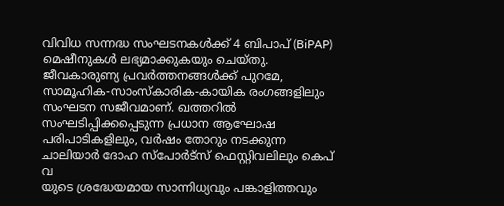വിവിധ സന്നദ്ധ സംഘടനകൾക്ക് 4 ബിപാപ് (BiPAP) മെഷീനുകൾ ലഭ്യമാക്കുകയും ചെയ്തു.
ജീവകാരുണ്യ പ്രവർത്തനങ്ങൾക്ക് പുറമേ, സാമൂഹിക-സാംസ്കാരിക-കായിക രംഗങ്ങളിലും സംഘടന സജീവമാണ്. ഖത്തറിൽ സംഘടിപ്പിക്കപ്പെടുന്ന പ്രധാന ആഘോഷ പരിപാടികളിലും, വർഷം തോറും നടക്കുന്ന ചാലിയാർ ദോഹ സ്പോർട്സ് ഫെസ്റ്റിവലിലും കെപ് വ
യുടെ ശ്രദ്ധേയമായ സാന്നിധ്യവും പങ്കാളിത്തവും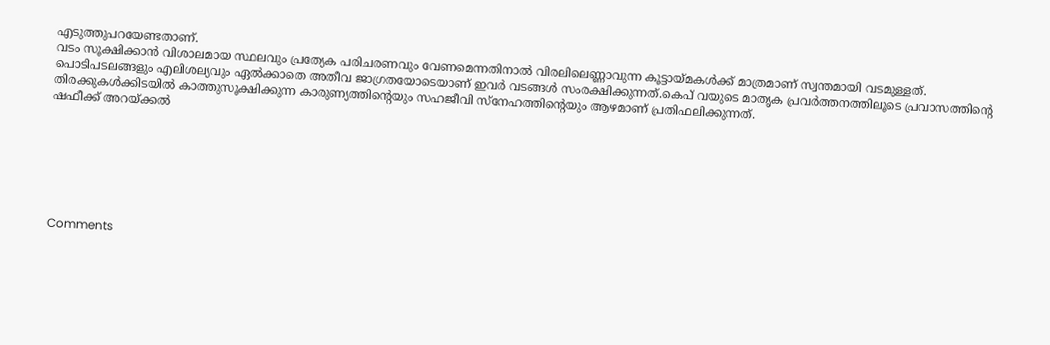എടുത്തുപറയേണ്ടതാണ്.
വടം സൂക്ഷിക്കാൻ വിശാലമായ സ്ഥലവും പ്രത്യേക പരിചരണവും വേണമെന്നതിനാൽ വിരലിലെണ്ണാവുന്ന കൂട്ടായ്മകൾക്ക് മാത്രമാണ് സ്വന്തമായി വടമുള്ളത്. പൊടിപടലങ്ങളും എലിശല്യവും ഏൽക്കാതെ അതീവ ജാഗ്രതയോടെയാണ് ഇവർ വടങ്ങൾ സംരക്ഷിക്കുന്നത്.കെപ് വയുടെ മാതൃക പ്രവർത്തനത്തിലൂടെ പ്രവാസത്തിന്റെ തിരക്കുകൾക്കിടയിൽ കാത്തുസൂക്ഷിക്കുന്ന കാരുണ്യത്തിന്റെയും സഹജീവി സ്നേഹത്തിന്റെയും ആഴമാണ് പ്രതിഫലിക്കുന്നത്.
ഷഫീക്ക് അറയ്ക്കൽ







Comments